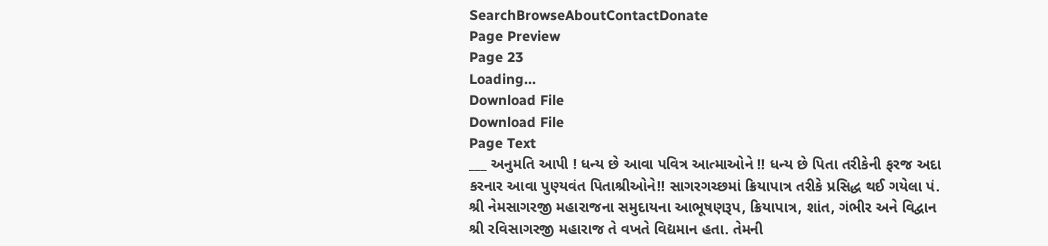SearchBrowseAboutContactDonate
Page Preview
Page 23
Loading...
Download File
Download File
Page Text
___ અનુમતિ આપી ! ધન્ય છે આવા પવિત્ર આત્માઓને !! ધન્ય છે પિતા તરીકેની ફરજ અદા કરનાર આવા પુણ્યવંત પિતાશ્રીઓને!! સાગરગચ્છમાં ક્રિયાપાત્ર તરીકે પ્રસિદ્ધ થઈ ગયેલા પં. શ્રી નેમસાગરજી મહારાજના સમુદાયના આભૂષણરૂપ, ક્રિયાપાત્ર, શાંત, ગંભીર અને વિદ્વાન શ્રી રવિસાગરજી મહારાજ તે વખતે વિદ્યમાન હતા. તેમની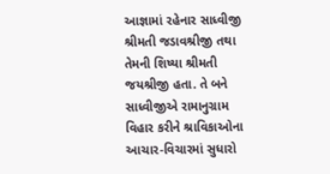આજ્ઞામાં રહેનાર સાધ્વીજી શ્રીમતી જડાવશ્રીજી તથા તેમની શિષ્યા શ્રીમતી જયશ્રીજી હતા. તે બને સાધ્વીજીએ રામાનુગ્રામ વિહાર કરીને શ્રાવિકાઓના આચાર-વિચારમાં સુધારો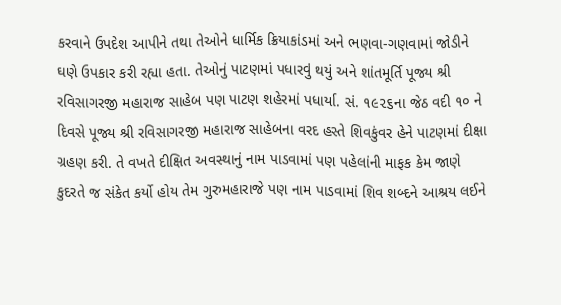કરવાને ઉપદેશ આપીને તથા તેઓને ધાર્મિક ક્રિયાકાંડમાં અને ભણવા-ગણવામાં જોડીને ઘણે ઉપકાર કરી રહ્યા હતા. તેઓનું પાટણમાં પધારવું થયું અને શાંતમૂર્તિ પૂજ્ય શ્રી રવિસાગરજી મહારાજ સાહેબ પણ પાટણ શહેરમાં પધાર્યા. સં. ૧૯૨૬ના જેઠ વદી ૧૦ ને દિવસે પૂજ્ય શ્રી રવિસાગરજી મહારાજ સાહેબના વરદ હસ્તે શિવકુંવર હેને પાટણમાં દીક્ષા ગ્રહણ કરી. તે વખતે દીક્ષિત અવસ્થાનું નામ પાડવામાં પણ પહેલાંની માફક કેમ જાણે કુદરતે જ સંકેત કર્યો હોય તેમ ગુરુમહારાજે પણ નામ પાડવામાં શિવ શબ્દને આશ્રય લઈને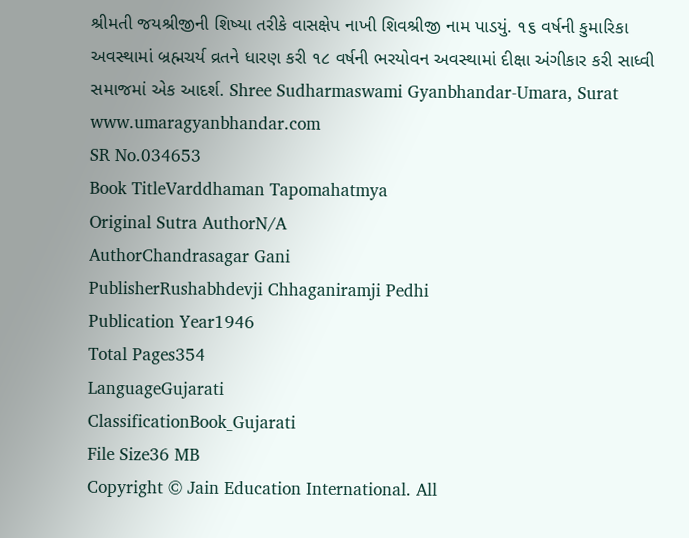શ્રીમતી જયશ્રીજીની શિષ્યા તરીકે વાસક્ષેપ નાખી શિવશ્રીજી નામ પાડયું. ૧૬ વર્ષની કુમારિકા અવસ્થામાં બ્રહ્મચર્ય વ્રતને ધારણ કરી ૧૮ વર્ષની ભરયોવન અવસ્થામાં દીક્ષા અંગીકાર કરી સાધ્વી સમાજમાં એક આદર્શ. Shree Sudharmaswami Gyanbhandar-Umara, Surat www.umaragyanbhandar.com
SR No.034653
Book TitleVarddhaman Tapomahatmya
Original Sutra AuthorN/A
AuthorChandrasagar Gani
PublisherRushabhdevji Chhaganiramji Pedhi
Publication Year1946
Total Pages354
LanguageGujarati
ClassificationBook_Gujarati
File Size36 MB
Copyright © Jain Education International. All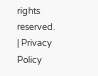rights reserved. | Privacy Policy